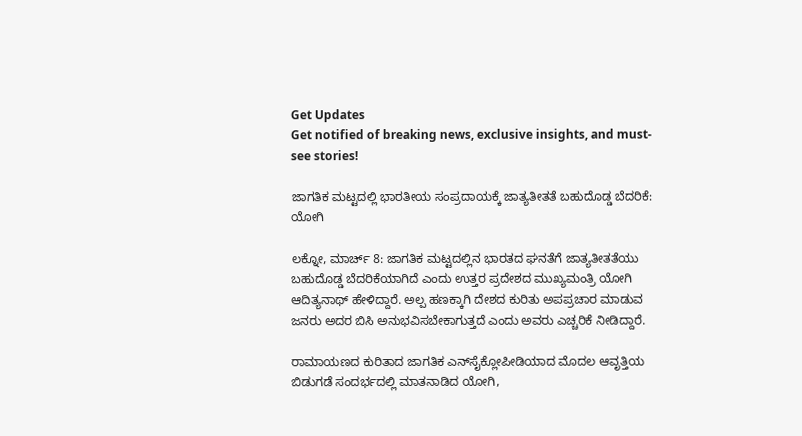Get Updates
Get notified of breaking news, exclusive insights, and must-see stories!

ಜಾಗತಿಕ ಮಟ್ಟದಲ್ಲಿ ಭಾರತೀಯ ಸಂಪ್ರದಾಯಕ್ಕೆ ಜಾತ್ಯತೀತತೆ ಬಹುದೊಡ್ಡ ಬೆದರಿಕೆ: ಯೋಗಿ

ಲಕ್ನೋ, ಮಾರ್ಚ್ 8: ಜಾಗತಿಕ ಮಟ್ಟದಲ್ಲಿನ ಭಾರತದ ಘನತೆಗೆ ಜಾತ್ಯತೀತತೆಯು ಬಹುದೊಡ್ಡ ಬೆದರಿಕೆಯಾಗಿದೆ ಎಂದು ಉತ್ತರ ಪ್ರದೇಶದ ಮುಖ್ಯಮಂತ್ರಿ ಯೋಗಿ ಆದಿತ್ಯನಾಥ್ ಹೇಳಿದ್ದಾರೆ. ಅಲ್ಪ ಹಣಕ್ಕಾಗಿ ದೇಶದ ಕುರಿತು ಅಪಪ್ರಚಾರ ಮಾಡುವ ಜನರು ಅದರ ಬಿಸಿ ಅನುಭವಿಸಬೇಕಾಗುತ್ತದೆ ಎಂದು ಅವರು ಎಚ್ಚರಿಕೆ ನೀಡಿದ್ದಾರೆ.

ರಾಮಾಯಣದ ಕುರಿತಾದ ಜಾಗತಿಕ ಎನ್‌ಸೈಕ್ಲೋಪೀಡಿಯಾದ ಮೊದಲ ಆವೃತ್ತಿಯ ಬಿಡುಗಡೆ ಸಂದರ್ಭದಲ್ಲಿ ಮಾತನಾಡಿದ ಯೋಗಿ,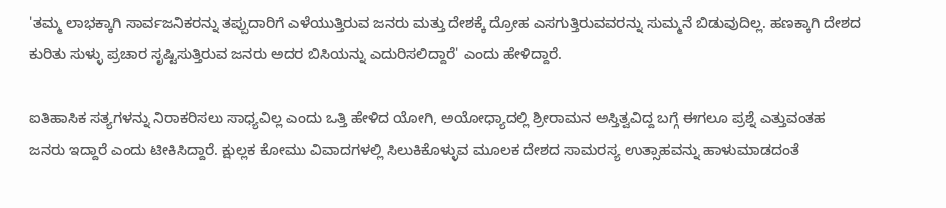'ತಮ್ಮ ಲಾಭಕ್ಕಾಗಿ ಸಾರ್ವಜನಿಕರನ್ನು ತಪ್ಪುದಾರಿಗೆ ಎಳೆಯುತ್ತಿರುವ ಜನರು ಮತ್ತು ದೇಶಕ್ಕೆ ದ್ರೋಹ ಎಸಗುತ್ತಿರುವವರನ್ನು ಸುಮ್ಮನೆ ಬಿಡುವುದಿಲ್ಲ. ಹಣಕ್ಕಾಗಿ ದೇಶದ ಕುರಿತು ಸುಳ್ಳು ಪ್ರಚಾರ ಸೃಷ್ಟಿಸುತ್ತಿರುವ ಜನರು ಅದರ ಬಿಸಿಯನ್ನು ಎದುರಿಸಲಿದ್ದಾರೆ' ಎಂದು ಹೇಳಿದ್ದಾರೆ.

ಐತಿಹಾಸಿಕ ಸತ್ಯಗಳನ್ನು ನಿರಾಕರಿಸಲು ಸಾಧ್ಯವಿಲ್ಲ ಎಂದು ಒತ್ತಿ ಹೇಳಿದ ಯೋಗಿ, ಅಯೋಧ್ಯಾದಲ್ಲಿ ಶ್ರೀರಾಮನ ಅಸ್ತಿತ್ವವಿದ್ದ ಬಗ್ಗೆ ಈಗಲೂ ಪ್ರಶ್ನೆ ಎತ್ತುವಂತಹ ಜನರು ಇದ್ದಾರೆ ಎಂದು ಟೀಕಿಸಿದ್ದಾರೆ. ಕ್ಷುಲ್ಲಕ ಕೋಮು ವಿವಾದಗಳಲ್ಲಿ ಸಿಲುಕಿಕೊಳ್ಳುವ ಮೂಲಕ ದೇಶದ ಸಾಮರಸ್ಯ ಉತ್ಸಾಹವನ್ನು ಹಾಳುಮಾಡದಂತೆ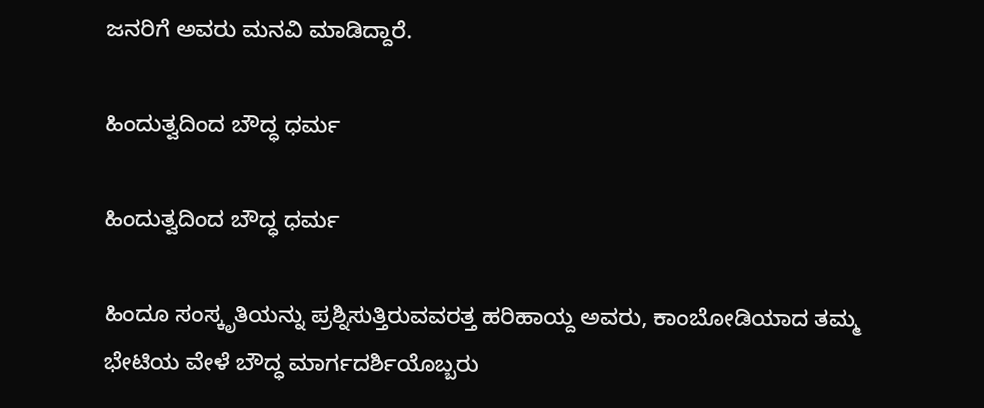ಜನರಿಗೆ ಅವರು ಮನವಿ ಮಾಡಿದ್ದಾರೆ.

ಹಿಂದುತ್ವದಿಂದ ಬೌದ್ಧ ಧರ್ಮ

ಹಿಂದುತ್ವದಿಂದ ಬೌದ್ಧ ಧರ್ಮ

ಹಿಂದೂ ಸಂಸ್ಕೃತಿಯನ್ನು ಪ್ರಶ್ನಿಸುತ್ತಿರುವವರತ್ತ ಹರಿಹಾಯ್ದ ಅವರು, ಕಾಂಬೋಡಿಯಾದ ತಮ್ಮ ಭೇಟಿಯ ವೇಳೆ ಬೌದ್ಧ ಮಾರ್ಗದರ್ಶಿಯೊಬ್ಬರು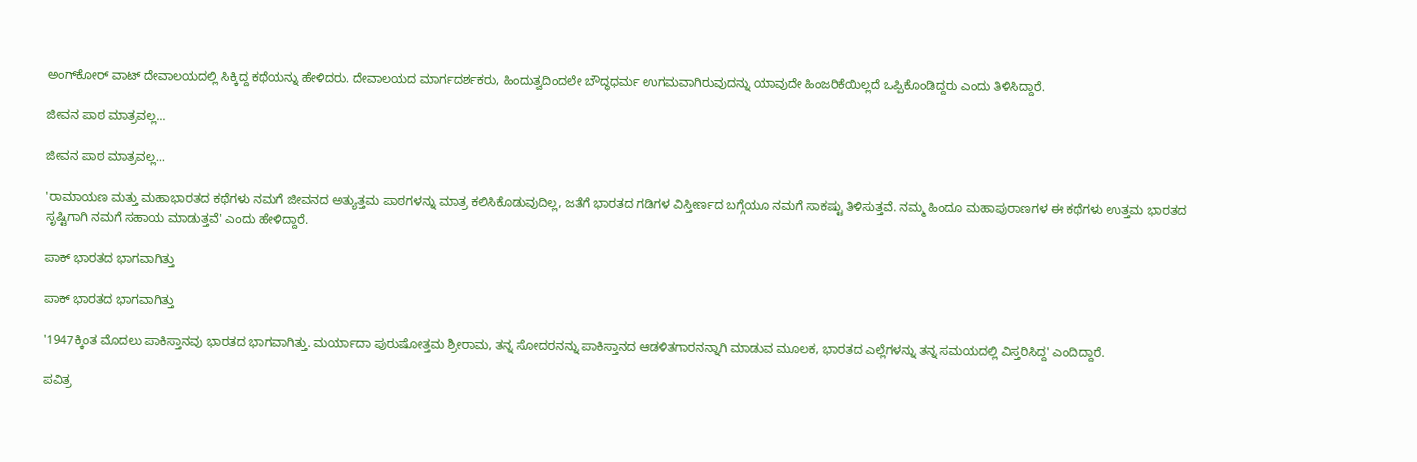ಅಂಗ್‌ಕೋರ್ ವಾಟ್ ದೇವಾಲಯದಲ್ಲಿ ಸಿಕ್ಕಿದ್ದ ಕಥೆಯನ್ನು ಹೇಳಿದರು. ದೇವಾಲಯದ ಮಾರ್ಗದರ್ಶಕರು, ಹಿಂದುತ್ವದಿಂದಲೇ ಬೌದ್ಧಧರ್ಮ ಉಗಮವಾಗಿರುವುದನ್ನು ಯಾವುದೇ ಹಿಂಜರಿಕೆಯಿಲ್ಲದೆ ಒಪ್ಪಿಕೊಂಡಿದ್ದರು ಎಂದು ತಿಳಿಸಿದ್ದಾರೆ.

ಜೀವನ ಪಾಠ ಮಾತ್ರವಲ್ಲ...

ಜೀವನ ಪಾಠ ಮಾತ್ರವಲ್ಲ...

'ರಾಮಾಯಣ ಮತ್ತು ಮಹಾಭಾರತದ ಕಥೆಗಳು ನಮಗೆ ಜೀವನದ ಅತ್ಯುತ್ತಮ ಪಾಠಗಳನ್ನು ಮಾತ್ರ ಕಲಿಸಿಕೊಡುವುದಿಲ್ಲ, ಜತೆಗೆ ಭಾರತದ ಗಡಿಗಳ ವಿಸ್ತೀರ್ಣದ ಬಗ್ಗೆಯೂ ನಮಗೆ ಸಾಕಷ್ಟು ತಿಳಿಸುತ್ತವೆ. ನಮ್ಮ ಹಿಂದೂ ಮಹಾಪುರಾಣಗಳ ಈ ಕಥೆಗಳು ಉತ್ತಮ ಭಾರತದ ಸೃಷ್ಟಿಗಾಗಿ ನಮಗೆ ಸಹಾಯ ಮಾಡುತ್ತವೆ' ಎಂದು ಹೇಳಿದ್ದಾರೆ.

ಪಾಕ್ ಭಾರತದ ಭಾಗವಾಗಿತ್ತು

ಪಾಕ್ ಭಾರತದ ಭಾಗವಾಗಿತ್ತು

'1947ಕ್ಕಿಂತ ಮೊದಲು ಪಾಕಿಸ್ತಾನವು ಭಾರತದ ಭಾಗವಾಗಿತ್ತು. ಮರ್ಯಾದಾ ಪುರುಷೋತ್ತಮ ಶ್ರೀರಾಮ, ತನ್ನ ಸೋದರನನ್ನು ಪಾಕಿಸ್ತಾನದ ಆಡಳಿತಗಾರನನ್ನಾಗಿ ಮಾಡುವ ಮೂಲಕ, ಭಾರತದ ಎಲ್ಲೆಗಳನ್ನು ತನ್ನ ಸಮಯದಲ್ಲಿ ವಿಸ್ತರಿಸಿದ್ದ' ಎಂದಿದ್ದಾರೆ.

ಪವಿತ್ರ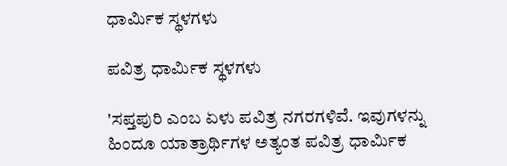ಧಾರ್ಮಿಕ ಸ್ಥಳಗಳು

ಪವಿತ್ರ ಧಾರ್ಮಿಕ ಸ್ಥಳಗಳು

'ಸಪ್ತಪುರಿ ಎಂಬ ಏಳು ಪವಿತ್ರ ನಗರಗಳಿವೆ. ಇವುಗಳನ್ನು ಹಿಂದೂ ಯಾತ್ರಾರ್ಥಿಗಳ ಅತ್ಯಂತ ಪವಿತ್ರ ಧಾರ್ಮಿಕ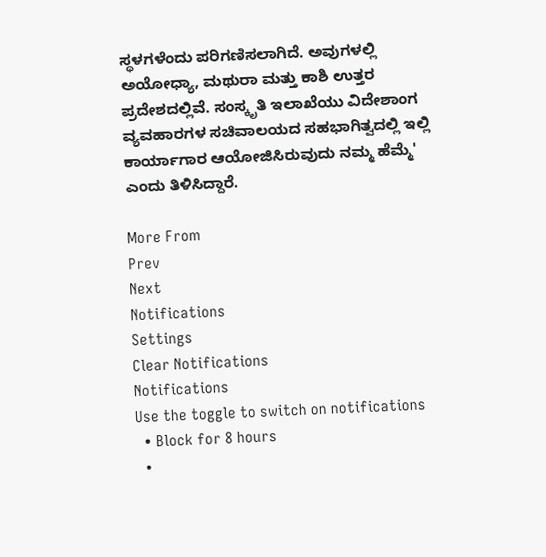ಸ್ಥಳಗಳೆಂದು ಪರಿಗಣಿಸಲಾಗಿದೆ. ಅವುಗಳಲ್ಲಿ ಅಯೋಧ್ಯಾ, ಮಥುರಾ ಮತ್ತು ಕಾಶಿ ಉತ್ತರ ಪ್ರದೇಶದಲ್ಲಿವೆ. ಸಂಸ್ಕೃತಿ ಇಲಾಖೆಯು ವಿದೇಶಾಂಗ ವ್ಯವಹಾರಗಳ ಸಚಿವಾಲಯದ ಸಹಭಾಗಿತ್ವದಲ್ಲಿ ಇಲ್ಲಿ ಕಾರ್ಯಾಗಾರ ಆಯೋಜಿಸಿರುವುದು ನಮ್ಮ ಹೆಮ್ಮೆ' ಎಂದು ತಿಳಿಸಿದ್ದಾರೆ.

More From
Prev
Next
Notifications
Settings
Clear Notifications
Notifications
Use the toggle to switch on notifications
  • Block for 8 hours
  •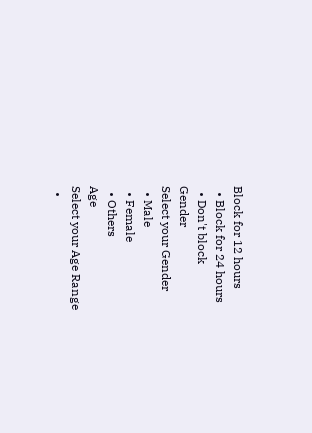Block for 12 hours
  • Block for 24 hours
  • Don't block
Gender
Select your Gender
  • Male
  • Female
  • Others
Age
Select your Age Range
  •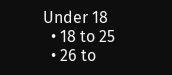Under 18
  • 18 to 25
  • 26 to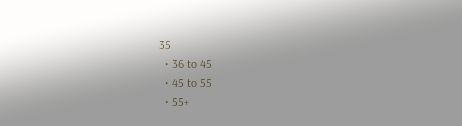35
  • 36 to 45
  • 45 to 55
  • 55+